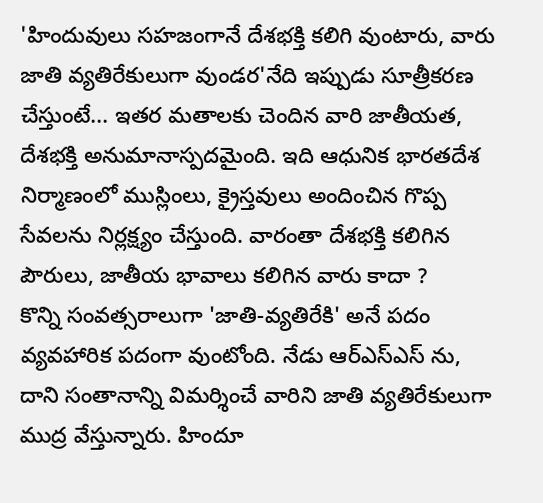'హిందువులు సహజంగానే దేశభక్తి కలిగి వుంటారు, వారు జాతి వ్యతిరేకులుగా వుండర'నేది ఇప్పుడు సూత్రీకరణ చేస్తుంటే... ఇతర మతాలకు చెందిన వారి జాతీయత, దేశభక్తి అనుమానాస్పదమైంది. ఇది ఆధునిక భారతదేశ నిర్మాణంలో ముస్లింలు, క్రైస్తవులు అందించిన గొప్ప సేవలను నిర్లక్ష్యం చేస్తుంది. వారంతా దేశభక్తి కలిగిన పౌరులు, జాతీయ భావాలు కలిగిన వారు కాదా ?
కొన్ని సంవత్సరాలుగా 'జాతి-వ్యతిరేకి' అనే పదం వ్యవహారిక పదంగా వుంటోంది. నేడు ఆర్ఎస్ఎస్ ను, దాని సంతానాన్ని విమర్శించే వారిని జాతి వ్యతిరేకులుగా ముద్ర వేస్తున్నారు. హిందూ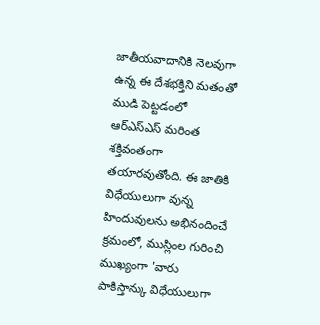జాతీయవాదానికి నెలవుగా ఉన్న ఈ దేశభక్తిని మతంతో ముడి పెట్టడంలో ఆర్ఎస్ఎస్ మరింత శక్తివంతంగా తయారవుతోంది. ఈ జాతికి విధేయులుగా వున్న హిందువులను అభినందించే క్రమంలో, ముస్లింల గురించి ముఖ్యంగా 'వారు పాకిస్తాన్కు విధేయులుగా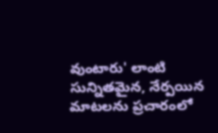వుంటారు' లాంటి సున్నితమైన, నేర్పయిన మాటలను ప్రచారంలో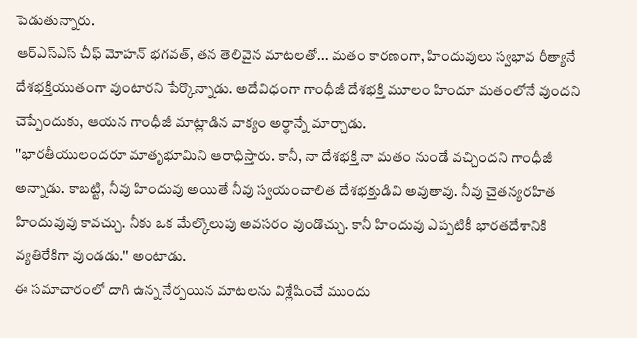పెడుతున్నారు.
ఆర్ఎస్ఎస్ చీఫ్ మోహన్ భగవత్, తన తెలివైన మాటలతో... మతం కారణంగా, హిందువులు స్వభావ రీత్యానే దేశభక్తియుతంగా వుంటారని పేర్కొన్నాడు. అదేవిధంగా గాంధీజీ దేశభక్తి మూలం హిందూ మతంలోనే వుందని చెప్పేందుకు, ఆయన గాంధీజీ మాట్లాడిన వాక్యం అర్థాన్నే మార్చాడు.
''భారతీయులందరూ మాతృభూమిని ఆరాధిస్తారు. కానీ, నా దేశభక్తి నా మతం నుండే వచ్చిందని గాంధీజీ అన్నాడు. కాబట్టి, నీవు హిందువు అయితే నీవు స్వయంచాలిత దేశభక్తుడివి అవుతావు. నీవు చైతన్యరహిత హిందువువు కావచ్చు. నీకు ఒక మేల్కొలుపు అవసరం వుండొచ్చు. కానీ హిందువు ఎప్పటికీ భారతదేశానికి వ్యతిరేకిగా వుండడు.'' అంటాడు.
ఈ సమాచారంలో దాగి ఉన్న నేర్పయిన మాటలను విశ్లేషించే ముందు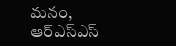మనం, ఆర్ఎస్ఎస్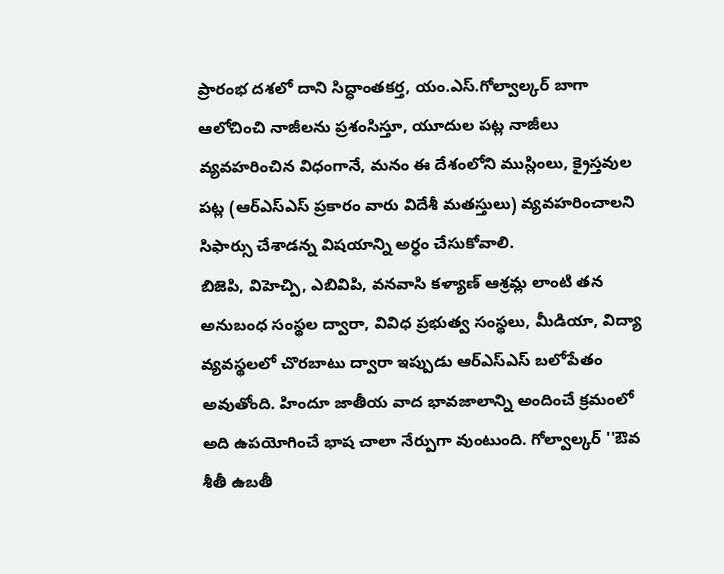ప్రారంభ దశలో దాని సిద్ధాంతకర్త, యం.ఎస్.గోల్వాల్కర్ బాగా ఆలోచించి నాజీలను ప్రశంసిస్తూ, యూదుల పట్ల నాజీలు వ్యవహరించిన విధంగానే, మనం ఈ దేశంలోని ముస్లింలు, క్రైస్తవుల పట్ల (ఆర్ఎస్ఎస్ ప్రకారం వారు విదేశీ మతస్తులు) వ్యవహరించాలని సిఫార్సు చేశాడన్న విషయాన్ని అర్ధం చేసుకోవాలి.
బిజెపి, విహెచ్పి, ఎబివిపి, వనవాసి కళ్యాణ్ ఆశ్రమ్ల లాంటి తన అనుబంధ సంస్థల ద్వారా, వివిధ ప్రభుత్వ సంస్థలు, మీడియా, విద్యా వ్యవస్థలలో చొరబాటు ద్వారా ఇప్పుడు ఆర్ఎస్ఎస్ బలోపేతం అవుతోంది. హిందూ జాతీయ వాద భావజాలాన్ని అందించే క్రమంలో అది ఉపయోగించే భాష చాలా నేర్పుగా వుంటుంది. గోల్వాల్కర్ ''ఔవ శీతీ ఉబతీ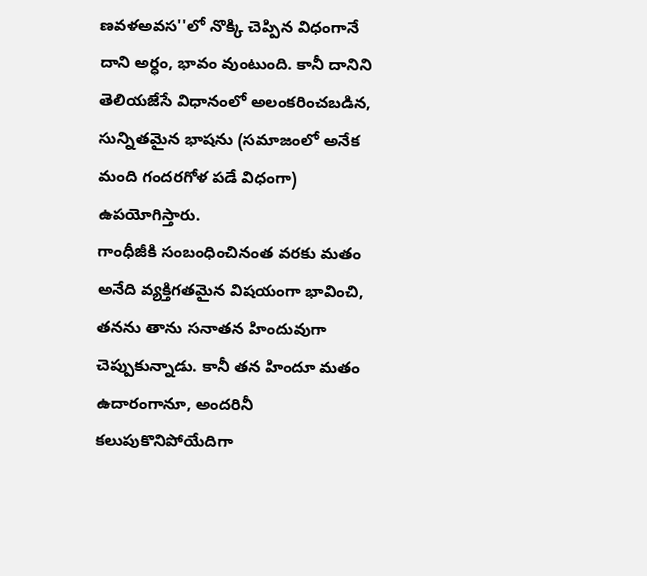ణవళఅవస''లో నొక్కి చెప్పిన విధంగానే దాని అర్ధం, భావం వుంటుంది. కానీ దానిని తెలియజేసే విధానంలో అలంకరించబడిన, సున్నితమైన భాషను (సమాజంలో అనేక మంది గందరగోళ పడే విధంగా) ఉపయోగిస్తారు.
గాంధీజీకి సంబంధించినంత వరకు మతం అనేది వ్యక్తిగతమైన విషయంగా భావించి, తనను తాను సనాతన హిందువుగా చెప్పుకున్నాడు. కానీ తన హిందూ మతం ఉదారంగానూ, అందరినీ కలుపుకొనిపోయేదిగా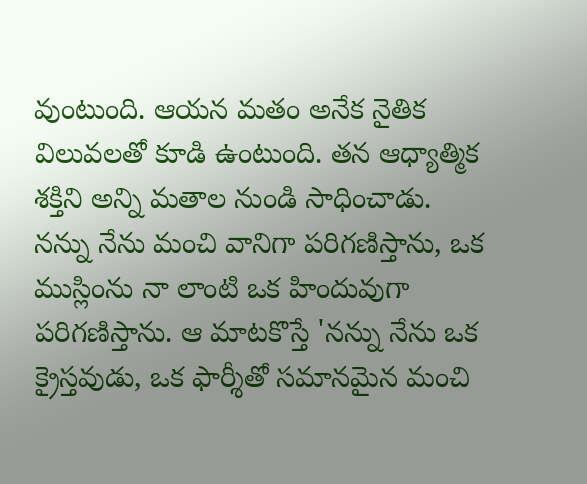వుంటుంది. ఆయన మతం అనేక నైతిక విలువలతో కూడి ఉంటుంది. తన ఆధ్యాత్మిక శక్తిని అన్ని మతాల నుండి సాధించాడు. నన్ను నేను మంచి వానిగా పరిగణిస్తాను, ఒక ముస్లింను నా లాంటి ఒక హిందువుగా పరిగణిస్తాను. ఆ మాటకొస్తే 'నన్ను నేను ఒక క్రైస్తవుడు, ఒక ఫార్శీతో సమానమైన మంచి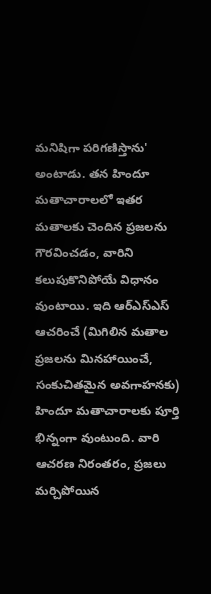మనిషిగా పరిగణిస్తాను' అంటాడు. తన హిందూ మతాచారాలలో ఇతర మతాలకు చెందిన ప్రజలను గౌరవించడం, వారిని కలుపుకొనిపోయే విధానం వుంటాయి. ఇది ఆర్ఎస్ఎస్ ఆచరించే (మిగిలిన మతాల ప్రజలను మినహాయించే, సంకుచితమైన అవగాహనకు) హిందూ మతాచారాలకు పూర్తి భిన్నంగా వుంటుంది. వారి ఆచరణ నిరంతరం, ప్రజలు మర్చిపోయిన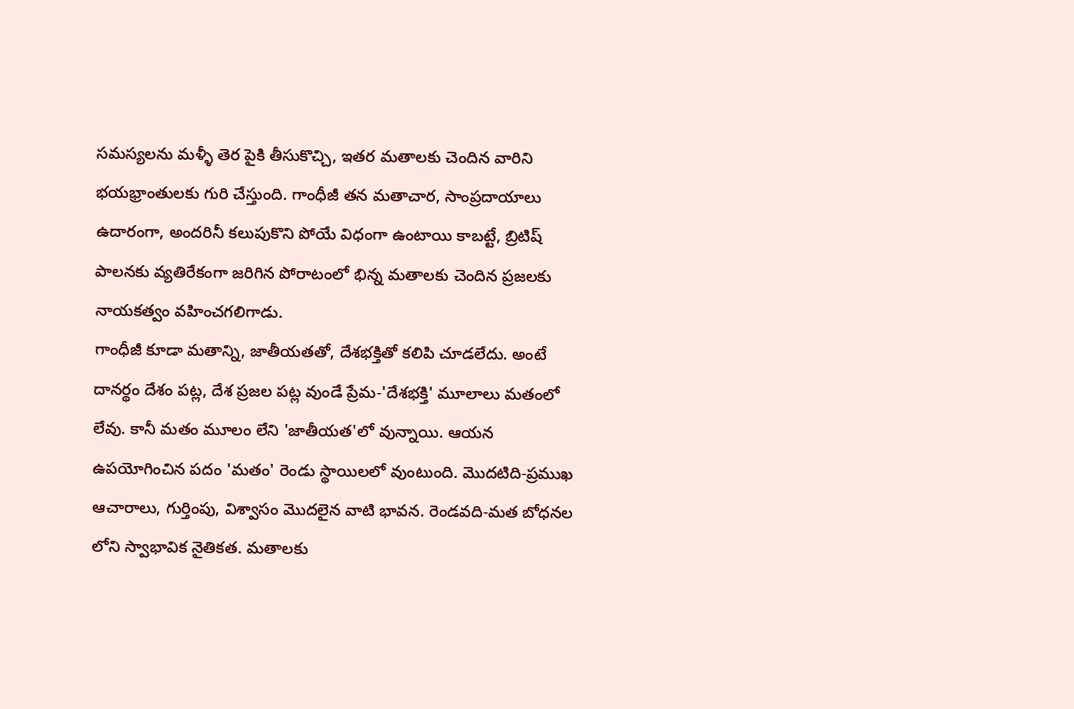సమస్యలను మళ్ళీ తెర పైకి తీసుకొచ్చి, ఇతర మతాలకు చెందిన వారిని భయభ్రాంతులకు గురి చేస్తుంది. గాంధీజీ తన మతాచార, సాంప్రదాయాలు ఉదారంగా, అందరినీ కలుపుకొని పోయే విధంగా ఉంటాయి కాబట్టే, బ్రిటిష్ పాలనకు వ్యతిరేకంగా జరిగిన పోరాటంలో భిన్న మతాలకు చెందిన ప్రజలకు నాయకత్వం వహించగలిగాడు.
గాంధీజీ కూడా మతాన్ని, జాతీయతతో, దేశభక్తితో కలిపి చూడలేదు. అంటే దానర్థం దేశం పట్ల, దేశ ప్రజల పట్ల వుండే ప్రేమ-'దేశభక్తి' మూలాలు మతంలో లేవు. కానీ మతం మూలం లేని 'జాతీయత'లో వున్నాయి. ఆయన ఉపయోగించిన పదం 'మతం' రెండు స్థాయిలలో వుంటుంది. మొదటిది-ప్రముఖ ఆచారాలు, గుర్తింపు, విశ్వాసం మొదలైన వాటి భావన. రెండవది-మత బోధనల లోని స్వాభావిక నైతికత. మతాలకు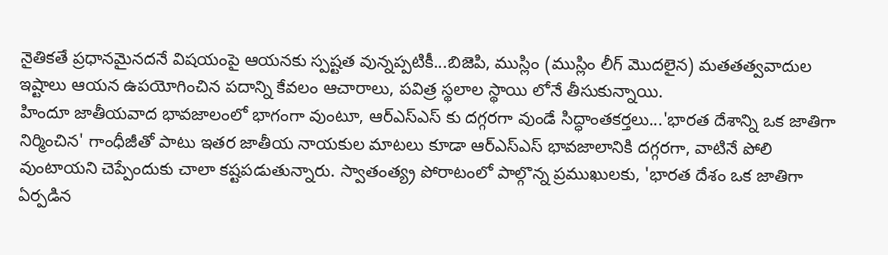నైతికతే ప్రధానమైనదనే విషయంపై ఆయనకు స్పష్టత వున్నప్పటికీ...బిజెపి, ముస్లిం (ముస్లిం లీగ్ మొదలైన) మతతత్వవాదుల ఇష్టాలు ఆయన ఉపయోగించిన పదాన్ని కేవలం ఆచారాలు, పవిత్ర స్థలాల స్థాయి లోనే తీసుకున్నాయి.
హిందూ జాతీయవాద భావజాలంలో భాగంగా వుంటూ, ఆర్ఎస్ఎస్ కు దగ్గరగా వుండే సిద్ధాంతకర్తలు...'భారత దేశాన్ని ఒక జాతిగా నిర్మించిన' గాంధీజీతో పాటు ఇతర జాతీయ నాయకుల మాటలు కూడా ఆర్ఎస్ఎస్ భావజాలానికి దగ్గరగా, వాటినే పోలి వుంటాయని చెప్పేందుకు చాలా కష్టపడుతున్నారు. స్వాతంత్య్ర పోరాటంలో పాల్గొన్న ప్రముఖులకు, 'భారత దేశం ఒక జాతిగా ఏర్పడిన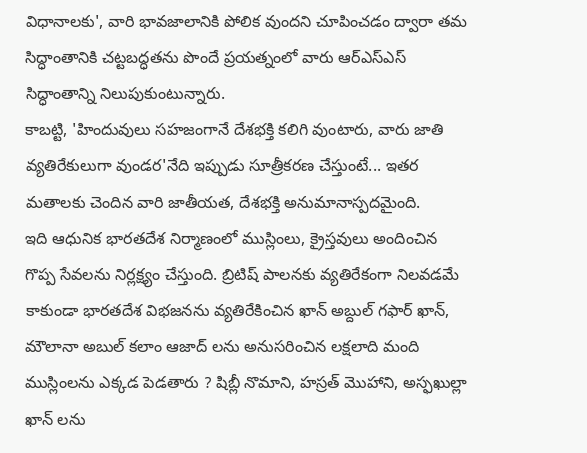విధానాలకు', వారి భావజాలానికి పోలిక వుందని చూపించడం ద్వారా తమ సిద్ధాంతానికి చట్టబద్ధతను పొందే ప్రయత్నంలో వారు ఆర్ఎస్ఎస్ సిద్ధాంతాన్ని నిలుపుకుంటున్నారు.
కాబట్టి, 'హిందువులు సహజంగానే దేశభక్తి కలిగి వుంటారు, వారు జాతి వ్యతిరేకులుగా వుండర'నేది ఇప్పుడు సూత్రీకరణ చేస్తుంటే... ఇతర మతాలకు చెందిన వారి జాతీయత, దేశభక్తి అనుమానాస్పదమైంది.
ఇది ఆధునిక భారతదేశ నిర్మాణంలో ముస్లింలు, క్రైస్తవులు అందించిన గొప్ప సేవలను నిర్లక్ష్యం చేస్తుంది. బ్రిటిష్ పాలనకు వ్యతిరేకంగా నిలవడమే కాకుండా భారతదేశ విభజనను వ్యతిరేకించిన ఖాన్ అబ్దుల్ గఫార్ ఖాన్, మౌలానా అబుల్ కలాం ఆజాద్ లను అనుసరించిన లక్షలాది మంది ముస్లింలను ఎక్కడ పెడతారు ? షిబ్లీ నొమాని, హస్రత్ మొహాని, అస్ఫఖుల్లా ఖాన్ లను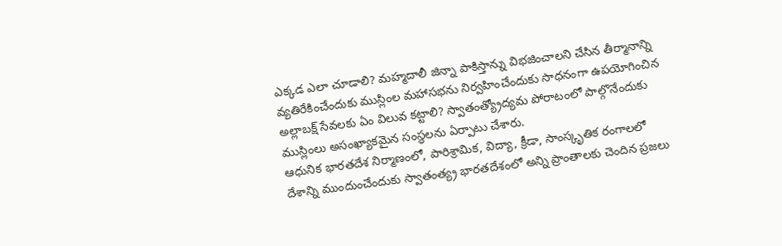ఎక్కడ ఎలా చూడాలి? మహ్మదాలీ జిన్నా పాకిస్తాన్ను విభజించాలని చేసిన తీర్మానాన్ని వ్యతిరేకించేందుకు ముస్లింల మహాసభను నిర్వహించేందుకు సాధనంగా ఉపయోగించిన అల్లాబక్ష్ సేవలకు ఏం విలువ కట్టాలి? స్వాతంత్య్రోద్యమ పోరాటంలో పాల్గొనేందుకు ముస్లింలు అసంఖ్యాకమైన సంస్థలను ఏర్పాటు చేశారు.
ఆధునిక భారతదేశ నిర్మాణంలో, పారిశ్రామిక, విద్యా, క్రీడా, సాంస్కృతిక రంగాలలో దేశాన్ని ముందుంచేందుకు స్వాతంత్య్ర భారతదేశంలో అన్ని ప్రాంతాలకు చెందిన ప్రజలు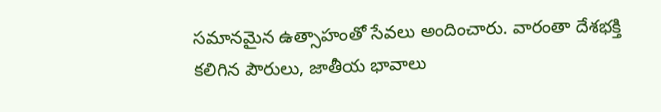సమానమైన ఉత్సాహంతో సేవలు అందించారు. వారంతా దేశభక్తి కలిగిన పౌరులు, జాతీయ భావాలు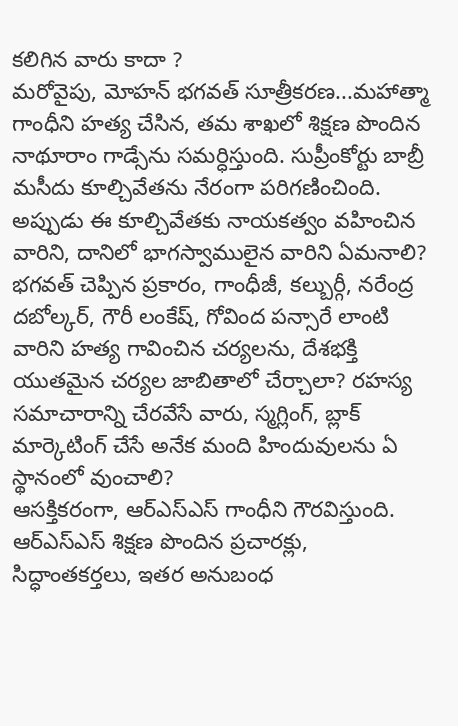కలిగిన వారు కాదా ?
మరోవైపు, మోహన్ భగవత్ సూత్రీకరణ...మహాత్మా గాంధీని హత్య చేసిన, తమ శాఖలో శిక్షణ పొందిన నాథూరాం గాడ్సేను సమర్ధిస్తుంది. సుప్రీంకోర్టు బాబ్రీ మసీదు కూల్చివేతను నేరంగా పరిగణించింది. అప్పుడు ఈ కూల్చివేతకు నాయకత్వం వహించిన వారిని, దానిలో భాగస్వాములైన వారిని ఏమనాలి? భగవత్ చెప్పిన ప్రకారం, గాంధీజీ, కల్బుర్గీ, నరేంద్ర దబోల్కర్, గౌరీ లంకేష్, గోవింద పన్సారే లాంటి వారిని హత్య గావించిన చర్యలను, దేశభక్తి యుతమైన చర్యల జాబితాలో చేర్చాలా? రహస్య సమాచారాన్ని చేరవేసే వారు, స్మగ్లింగ్, బ్లాక్ మార్కెటింగ్ చేసే అనేక మంది హిందువులను ఏ స్థానంలో వుంచాలి?
ఆసక్తికరంగా, ఆర్ఎస్ఎస్ గాంధీని గౌరవిస్తుంది. ఆర్ఎస్ఎస్ శిక్షణ పొందిన ప్రచారక్లు, సిద్ధాంతకర్తలు, ఇతర అనుబంధ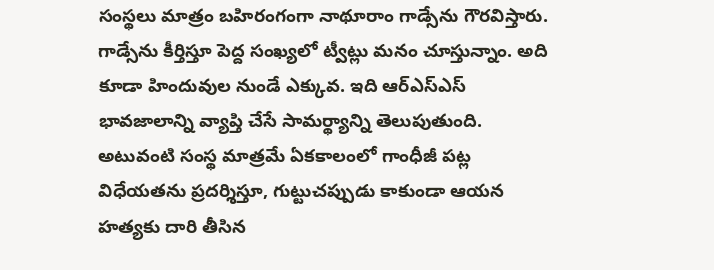సంస్థలు మాత్రం బహిరంగంగా నాథూరాం గాడ్సేను గౌరవిస్తారు.
గాడ్సేను కీర్తిస్తూ పెద్ద సంఖ్యలో ట్వీట్లు మనం చూస్తున్నాం. అది కూడా హిందువుల నుండే ఎక్కువ. ఇది ఆర్ఎస్ఎస్ భావజాలాన్ని వ్యాప్తి చేసే సామర్థ్యాన్ని తెలుపుతుంది. అటువంటి సంస్థ మాత్రమే ఏకకాలంలో గాంధీజీ పట్ల విధేయతను ప్రదర్శిస్తూ, గుట్టుచప్పుడు కాకుండా ఆయన హత్యకు దారి తీసిన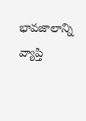భావజాలాన్ని వ్యాప్తి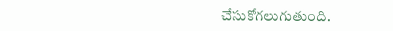చేసుకోగలుగుతుంది.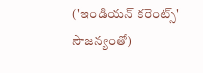('ఇండియన్ కరెంట్స్' సౌజన్యంతో)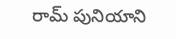రామ్ పునియాని